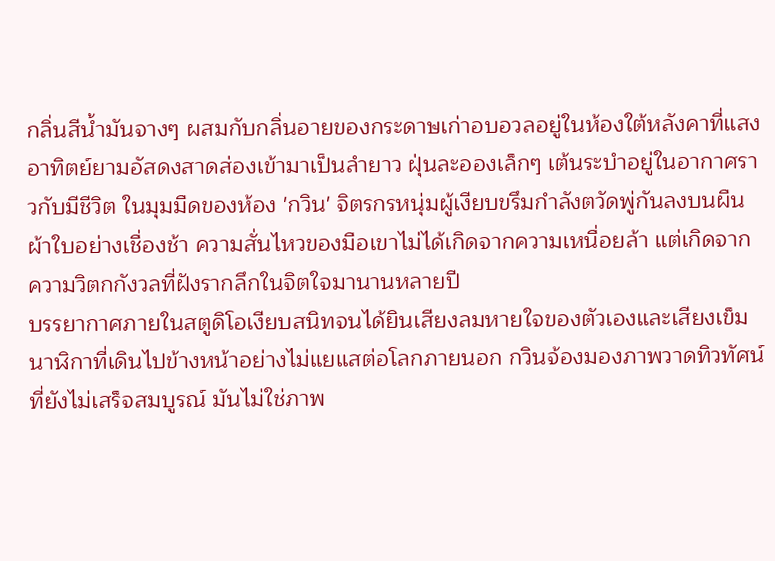กลิ่นสีน้ำมันจางๆ ผสมกับกลิ่นอายของกระดาษเก่าอบอวลอยู่ในห้องใต้หลังคาที่แสงอาทิตย์ยามอัสดงสาดส่องเข้ามาเป็นลำยาว ฝุ่นละอองเล็กๆ เต้นระบำอยู่ในอากาศราวกับมีชีวิต ในมุมมืดของห้อง 'กวิน' จิตรกรหนุ่มผู้เงียบขรึมกำลังตวัดพู่กันลงบนผืนผ้าใบอย่างเชื่องช้า ความสั่นไหวของมือเขาไม่ได้เกิดจากความเหนื่อยล้า แต่เกิดจากความวิตกกังวลที่ฝังรากลึกในจิตใจมานานหลายปี
บรรยากาศภายในสตูดิโอเงียบสนิทจนได้ยินเสียงลมหายใจของตัวเองและเสียงเข็มนาฬิกาที่เดินไปข้างหน้าอย่างไม่แยแสต่อโลกภายนอก กวินจ้องมองภาพวาดทิวทัศน์ที่ยังไม่เสร็จสมบูรณ์ มันไม่ใช่ภาพ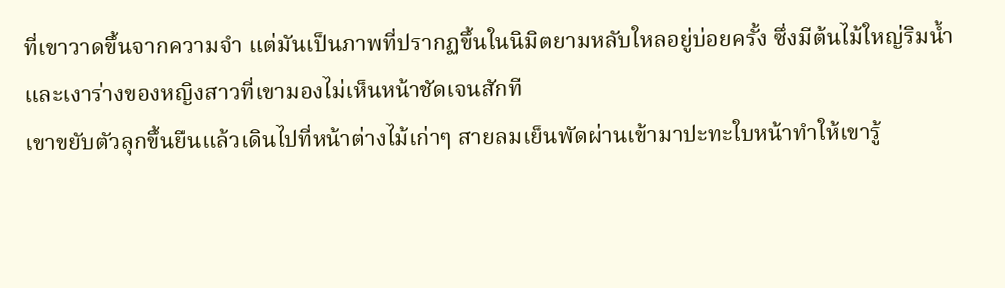ที่เขาวาดขึ้นจากความจำ แต่มันเป็นภาพที่ปรากฏขึ้นในนิมิตยามหลับใหลอยู่บ่อยครั้ง ซึ่งมีต้นไม้ใหญ่ริมน้ำและเงาร่างของหญิงสาวที่เขามองไม่เห็นหน้าชัดเจนสักที
เขาขยับตัวลุกขึ้นยืนแล้วเดินไปที่หน้าต่างไม้เก่าๆ สายลมเย็นพัดผ่านเข้ามาปะทะใบหน้าทำให้เขารู้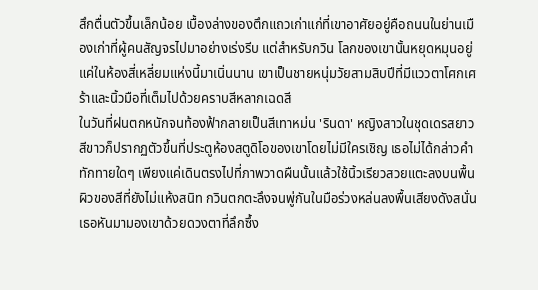สึกตื่นตัวขึ้นเล็กน้อย เบื้องล่างของตึกแถวเก่าแก่ที่เขาอาศัยอยู่คือถนนในย่านเมืองเก่าที่ผู้คนสัญจรไปมาอย่างเร่งรีบ แต่สำหรับกวิน โลกของเขานั้นหยุดหมุนอยู่แค่ในห้องสี่เหลี่ยมแห่งนี้มาเนิ่นนาน เขาเป็นชายหนุ่มวัยสามสิบปีที่มีแววตาโศกเศร้าและนิ้วมือที่เต็มไปด้วยคราบสีหลากเฉดสี
ในวันที่ฝนตกหนักจนท้องฟ้ากลายเป็นสีเทาหม่น 'รินดา' หญิงสาวในชุดเดรสยาวสีขาวก็ปรากฏตัวขึ้นที่ประตูห้องสตูดิโอของเขาโดยไม่มีใครเชิญ เธอไม่ได้กล่าวคำทักทายใดๆ เพียงแค่เดินตรงไปที่ภาพวาดผืนนั้นแล้วใช้นิ้วเรียวสวยแตะลงบนพื้นผิวของสีที่ยังไม่แห้งสนิท กวินตกตะลึงจนพู่กันในมือร่วงหล่นลงพื้นเสียงดังสนั่น
เธอหันมามองเขาด้วยดวงตาที่ลึกซึ้ง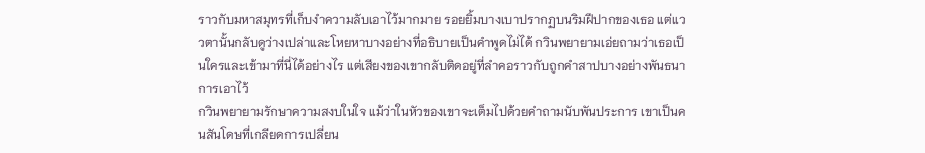ราวกับมหาสมุทรที่เก็บงำความลับเอาไว้มากมาย รอยยิ้มบางเบาปรากฏบนริมฝีปากของเธอ แต่แววตานั้นกลับดูว่างเปล่าและโหยหาบางอย่างที่อธิบายเป็นคำพูดไม่ได้ กวินพยายามเอ่ยถามว่าเธอเป็นใครและเข้ามาที่นี่ได้อย่างไร แต่เสียงของเขากลับติดอยู่ที่ลำคอราวกับถูกคำสาปบางอย่างพันธนาการเอาไว้
กวินพยายามรักษาความสงบในใจ แม้ว่าในหัวของเขาจะเต็มไปด้วยคำถามนับพันประการ เขาเป็นคนสันโดษที่เกลียดการเปลี่ยน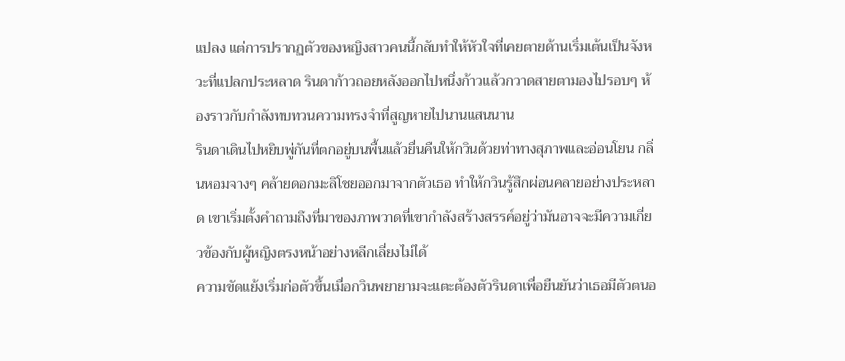แปลง แต่การปรากฏตัวของหญิงสาวคนนี้กลับทำให้หัวใจที่เคยตายด้านเริ่มเต้นเป็นจังหวะที่แปลกประหลาด รินดาก้าวถอยหลังออกไปหนึ่งก้าวแล้วกวาดสายตามองไปรอบๆ ห้องราวกับกำลังทบทวนความทรงจำที่สูญหายไปนานแสนนาน
รินดาเดินไปหยิบพู่กันที่ตกอยู่บนพื้นแล้วยื่นคืนให้กวินด้วยท่าทางสุภาพและอ่อนโยน กลิ่นหอมจางๆ คล้ายดอกมะลิโชยออกมาจากตัวเธอ ทำให้กวินรู้สึกผ่อนคลายอย่างประหลาด เขาเริ่มตั้งคำถามถึงที่มาของภาพวาดที่เขากำลังสร้างสรรค์อยู่ว่ามันอาจจะมีความเกี่ยวข้องกับผู้หญิงตรงหน้าอย่างหลีกเลี่ยงไม่ได้
ความขัดแย้งเริ่มก่อตัวขึ้นเมื่อกวินพยายามจะแตะต้องตัวรินดาเพื่อยืนยันว่าเธอมีตัวตนอ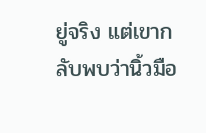ยู่จริง แต่เขากลับพบว่านิ้วมือ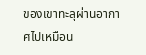ของเขาทะลุผ่านอากาศไปเหมือน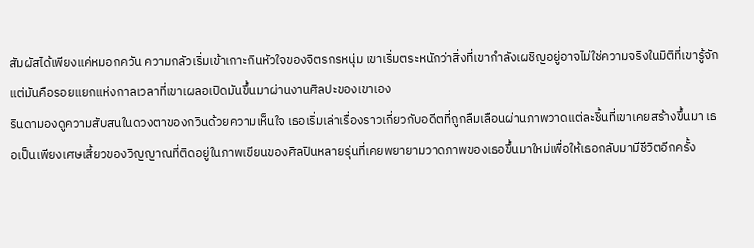สัมผัสได้เพียงแค่หมอกควัน ความกลัวเริ่มเข้าเกาะกินหัวใจของจิตรกรหนุ่ม เขาเริ่มตระหนักว่าสิ่งที่เขากำลังเผชิญอยู่อาจไม่ใช่ความจริงในมิติที่เขารู้จัก แต่มันคือรอยแยกแห่งกาลเวลาที่เขาเผลอเปิดมันขึ้นมาผ่านงานศิลปะของเขาเอง
รินดามองดูความสับสนในดวงตาของกวินด้วยความเห็นใจ เธอเริ่มเล่าเรื่องราวเกี่ยวกับอดีตที่ถูกลืมเลือนผ่านภาพวาดแต่ละชิ้นที่เขาเคยสร้างขึ้นมา เธอเป็นเพียงเศษเสี้ยวของวิญญาณที่ติดอยู่ในภาพเขียนของศิลปินหลายรุ่นที่เคยพยายามวาดภาพของเธอขึ้นมาใหม่เพื่อให้เธอกลับมามีชีวิตอีกครั้ง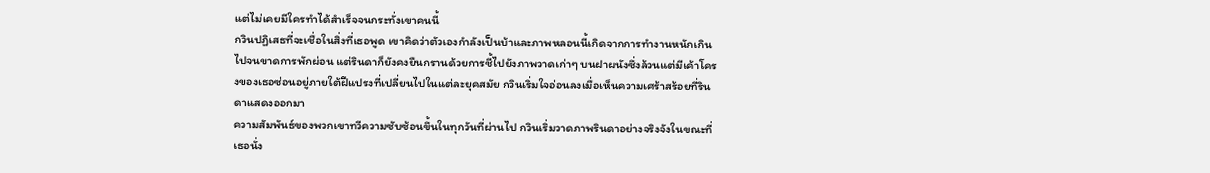แต่ไม่เคยมีใครทำได้สำเร็จจนกระทั่งเขาคนนี้
กวินปฏิเสธที่จะเชื่อในสิ่งที่เธอพูด เขาคิดว่าตัวเองกำลังเป็นบ้าและภาพหลอนนี้เกิดจากการทำงานหนักเกินไปจนขาดการพักผ่อน แต่รินดาก็ยังคงยืนกรานด้วยการชี้ไปยังภาพวาดเก่าๆ บนฝาผนังซึ่งล้วนแต่มีเค้าโครงของเธอซ่อนอยู่ภายใต้ฝีแปรงที่เปลี่ยนไปในแต่ละยุคสมัย กวินเริ่มใจอ่อนลงเมื่อเห็นความเศร้าสร้อยที่รินดาแสดงออกมา
ความสัมพันธ์ของพวกเขาทวีความซับซ้อนขึ้นในทุกวันที่ผ่านไป กวินเริ่มวาดภาพรินดาอย่างจริงจังในขณะที่เธอนั่ง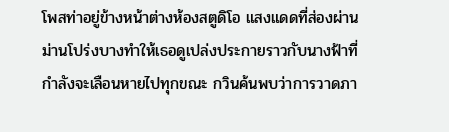โพสท่าอยู่ข้างหน้าต่างห้องสตูดิโอ แสงแดดที่ส่องผ่านม่านโปร่งบางทำให้เธอดูเปล่งประกายราวกับนางฟ้าที่กำลังจะเลือนหายไปทุกขณะ กวินค้นพบว่าการวาดภา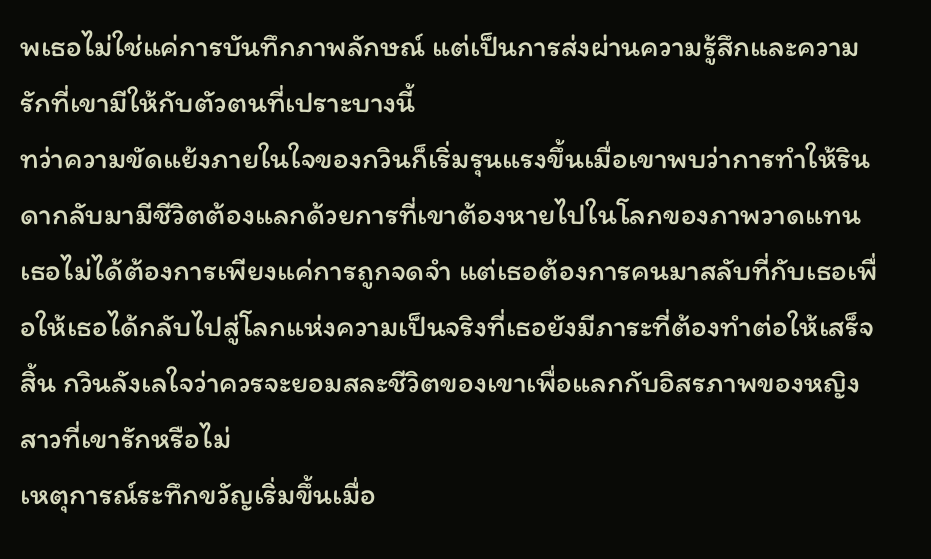พเธอไม่ใช่แค่การบันทึกภาพลักษณ์ แต่เป็นการส่งผ่านความรู้สึกและความรักที่เขามีให้กับตัวตนที่เปราะบางนี้
ทว่าความขัดแย้งภายในใจของกวินก็เริ่มรุนแรงขึ้นเมื่อเขาพบว่าการทำให้รินดากลับมามีชีวิตต้องแลกด้วยการที่เขาต้องหายไปในโลกของภาพวาดแทน เธอไม่ได้ต้องการเพียงแค่การถูกจดจำ แต่เธอต้องการคนมาสลับที่กับเธอเพื่อให้เธอได้กลับไปสู่โลกแห่งความเป็นจริงที่เธอยังมีภาระที่ต้องทำต่อให้เสร็จสิ้น กวินลังเลใจว่าควรจะยอมสละชีวิตของเขาเพื่อแลกกับอิสรภาพของหญิงสาวที่เขารักหรือไม่
เหตุการณ์ระทึกขวัญเริ่มขึ้นเมื่อ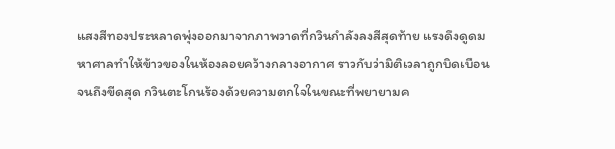แสงสีทองประหลาดพุ่งออกมาจากภาพวาดที่กวินกำลังลงสีสุดท้าย แรงดึงดูดมหาศาลทำให้ข้าวของในห้องลอยคว้างกลางอากาศ ราวกับว่ามิติเวลาถูกบิดเบือนจนถึงขีดสุด กวินตะโกนร้องด้วยความตกใจในขณะที่พยายามค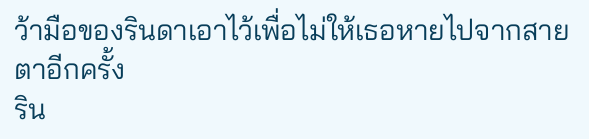ว้ามือของรินดาเอาไว้เพื่อไม่ให้เธอหายไปจากสายตาอีกครั้ง
ริน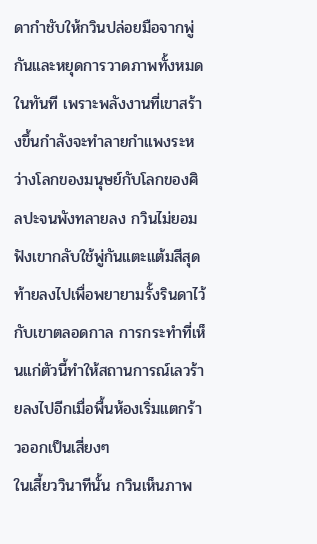ดากำชับให้กวินปล่อยมือจากพู่กันและหยุดการวาดภาพทั้งหมดในทันที เพราะพลังงานที่เขาสร้างขึ้นกำลังจะทำลายกำแพงระหว่างโลกของมนุษย์กับโลกของศิลปะจนพังทลายลง กวินไม่ยอมฟังเขากลับใช้พู่กันแตะแต้มสีสุดท้ายลงไปเพื่อพยายามรั้งรินดาไว้กับเขาตลอดกาล การกระทำที่เห็นแก่ตัวนี้ทำให้สถานการณ์เลวร้ายลงไปอีกเมื่อพื้นห้องเริ่มแตกร้าวออกเป็นเสี่ยงๆ
ในเสี้ยววินาทีนั้น กวินเห็นภาพ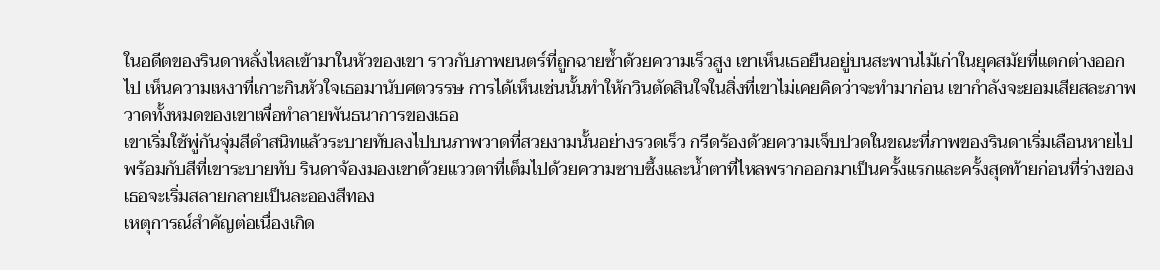ในอดีตของรินดาหลั่งไหลเข้ามาในหัวของเขา ราวกับภาพยนตร์ที่ถูกฉายซ้ำด้วยความเร็วสูง เขาเห็นเธอยืนอยู่บนสะพานไม้เก่าในยุคสมัยที่แตกต่างออกไป เห็นความเหงาที่เกาะกินหัวใจเธอมานับศตวรรษ การได้เห็นเช่นนั้นทำให้กวินตัดสินใจในสิ่งที่เขาไม่เคยคิดว่าจะทำมาก่อน เขากำลังจะยอมเสียสละภาพวาดทั้งหมดของเขาเพื่อทำลายพันธนาการของเธอ
เขาเริ่มใช้พู่กันจุ่มสีดำสนิทแล้วระบายทับลงไปบนภาพวาดที่สวยงามนั้นอย่างรวดเร็ว กรีดร้องด้วยความเจ็บปวดในขณะที่ภาพของรินดาเริ่มเลือนหายไปพร้อมกับสีที่เขาระบายทับ รินดาจ้องมองเขาด้วยแววตาที่เต็มไปด้วยความซาบซึ้งและน้ำตาที่ไหลพรากออกมาเป็นครั้งแรกและครั้งสุดท้ายก่อนที่ร่างของเธอจะเริ่มสลายกลายเป็นละอองสีทอง
เหตุการณ์สำคัญต่อเนื่องเกิด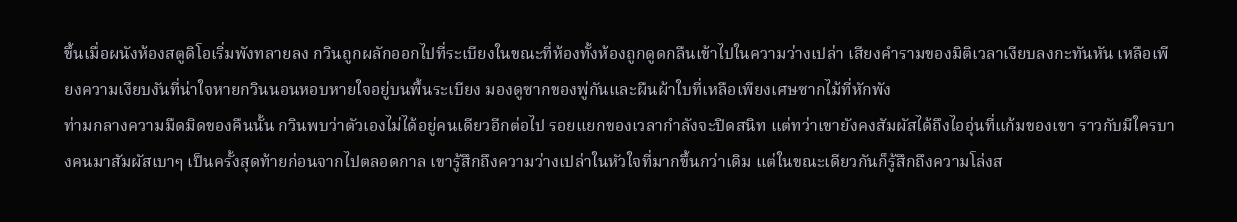ขึ้นเมื่อผนังห้องสตูดิโอเริ่มพังทลายลง กวินถูกผลักออกไปที่ระเบียงในขณะที่ห้องทั้งห้องถูกดูดกลืนเข้าไปในความว่างเปล่า เสียงคำรามของมิติเวลาเงียบลงกะทันหัน เหลือเพียงความเงียบงันที่น่าใจหายกวินนอนหอบหายใจอยู่บนพื้นระเบียง มองดูซากของพู่กันและผืนผ้าใบที่เหลือเพียงเศษซากไม้ที่หักพัง
ท่ามกลางความมืดมิดของคืนนั้น กวินพบว่าตัวเองไม่ได้อยู่คนเดียวอีกต่อไป รอยแยกของเวลากำลังจะปิดสนิท แต่ทว่าเขายังคงสัมผัสได้ถึงไออุ่นที่แก้มของเขา ราวกับมีใครบางคนมาสัมผัสเบาๆ เป็นครั้งสุดท้ายก่อนจากไปตลอดกาล เขารู้สึกถึงความว่างเปล่าในหัวใจที่มากขึ้นกว่าเดิม แต่ในขณะเดียวกันก็รู้สึกถึงความโล่งส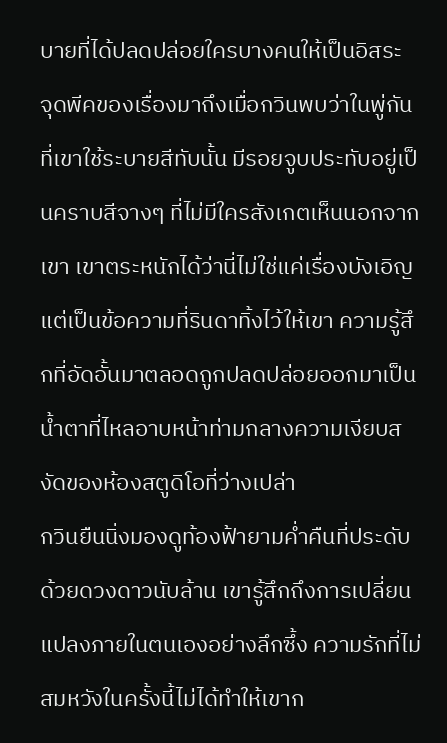บายที่ได้ปลดปล่อยใครบางคนให้เป็นอิสระ
จุดพีคของเรื่องมาถึงเมื่อกวินพบว่าในพู่กันที่เขาใช้ระบายสีทับนั้น มีรอยจูบประทับอยู่เป็นคราบสีจางๆ ที่ไม่มีใครสังเกตเห็นนอกจากเขา เขาตระหนักได้ว่านี่ไม่ใช่แค่เรื่องบังเอิญ แต่เป็นข้อความที่รินดาทิ้งไว้ให้เขา ความรู้สึกที่อัดอั้นมาตลอดถูกปลดปล่อยออกมาเป็นน้ำตาที่ไหลอาบหน้าท่ามกลางความเงียบสงัดของห้องสตูดิโอที่ว่างเปล่า
กวินยืนนิ่งมองดูท้องฟ้ายามค่ำคืนที่ประดับด้วยดวงดาวนับล้าน เขารู้สึกถึงการเปลี่ยนแปลงภายในตนเองอย่างลึกซึ้ง ความรักที่ไม่สมหวังในครั้งนี้ไม่ได้ทำให้เขาก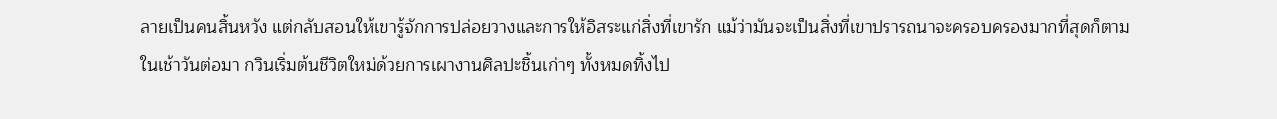ลายเป็นคนสิ้นหวัง แต่กลับสอนให้เขารู้จักการปล่อยวางและการให้อิสระแก่สิ่งที่เขารัก แม้ว่ามันจะเป็นสิ่งที่เขาปรารถนาจะครอบครองมากที่สุดก็ตาม
ในเช้าวันต่อมา กวินเริ่มต้นชีวิตใหม่ด้วยการเผางานศิลปะชิ้นเก่าๆ ทั้งหมดทิ้งไป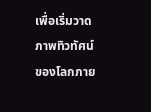เพื่อเริ่มวาดภาพทิวทัศน์ของโลกภาย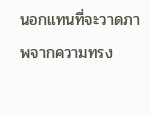นอกแทนที่จะวาดภาพจากความทรง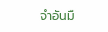จำอันมื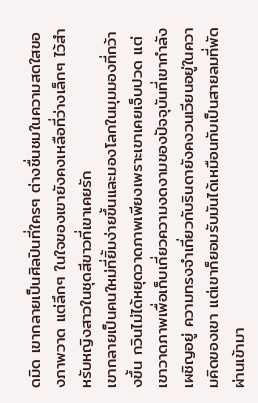ดมิด เขากลายเป็นศิลปินที่ใครๆ ต่างชื่นชมในความสดใสของภาพวาด แต่ลึกๆ ในใจของเขายังคงเหลือที่ว่างเล็กๆ ไว้สำหรับหญิงสาวในชุดสีขาวที่เขาเคยรัก
เขากลายเป็นคนใหม่ที่ยิ้มง่ายขึ้นและมองโลกในมุมมองที่กว้างขึ้น กวินไม่ได้หยุดวาดภาพเพียงเพราะเขาเคยเจ็บปวด แต่เขาวาดภาพเพื่อเก็บเกี่ยวความงดงามของปัจจุบันที่เขากำลังเผชิญอยู่ ความทรงจำเกี่ยวกับรินดายังคงวนเวียนอยู่ในความคิดของเขา แต่เขาก็ยอมรับมันได้เหมือนกับเป็นสายลมที่พัดผ่านเข้ามา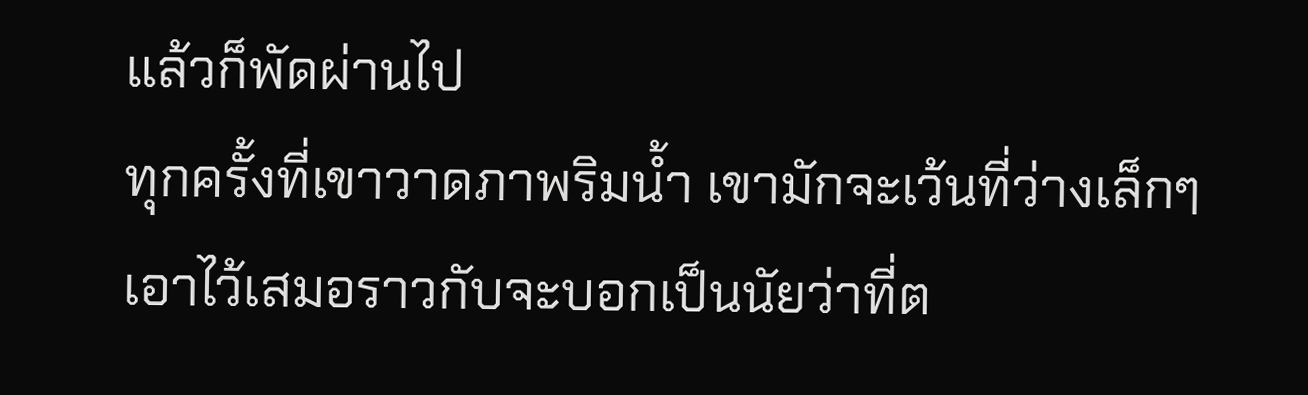แล้วก็พัดผ่านไป
ทุกครั้งที่เขาวาดภาพริมน้ำ เขามักจะเว้นที่ว่างเล็กๆ เอาไว้เสมอราวกับจะบอกเป็นนัยว่าที่ต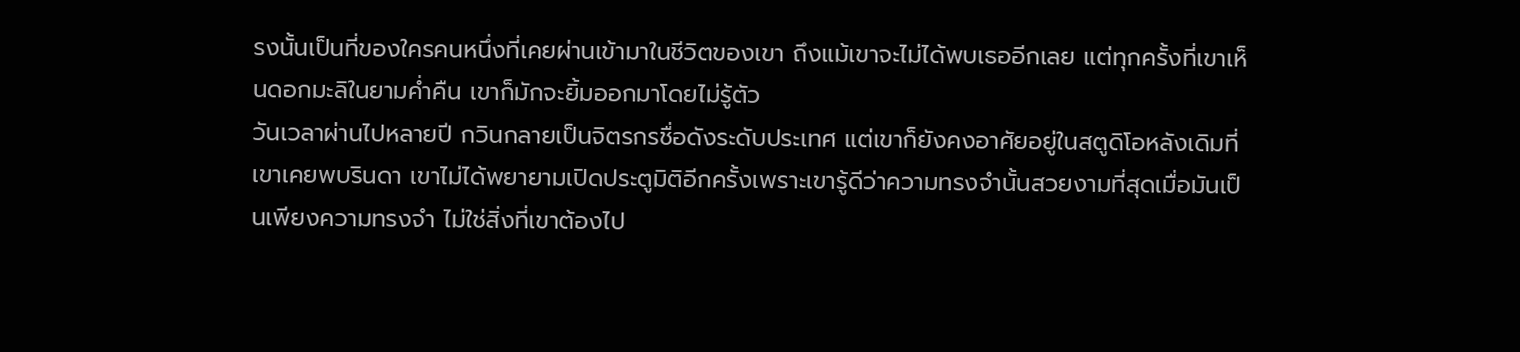รงนั้นเป็นที่ของใครคนหนึ่งที่เคยผ่านเข้ามาในชีวิตของเขา ถึงแม้เขาจะไม่ได้พบเธออีกเลย แต่ทุกครั้งที่เขาเห็นดอกมะลิในยามค่ำคืน เขาก็มักจะยิ้มออกมาโดยไม่รู้ตัว
วันเวลาผ่านไปหลายปี กวินกลายเป็นจิตรกรชื่อดังระดับประเทศ แต่เขาก็ยังคงอาศัยอยู่ในสตูดิโอหลังเดิมที่เขาเคยพบรินดา เขาไม่ได้พยายามเปิดประตูมิติอีกครั้งเพราะเขารู้ดีว่าความทรงจำนั้นสวยงามที่สุดเมื่อมันเป็นเพียงความทรงจำ ไม่ใช่สิ่งที่เขาต้องไป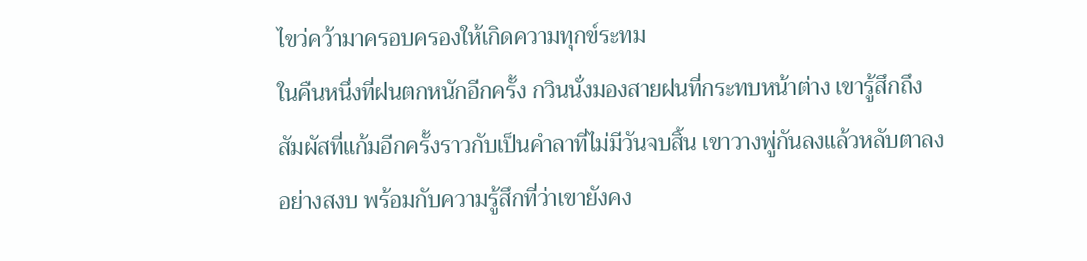ไขว่คว้ามาครอบครองให้เกิดความทุกข์ระทม
ในคืนหนึ่งที่ฝนตกหนักอีกครั้ง กวินนั่งมองสายฝนที่กระทบหน้าต่าง เขารู้สึกถึงสัมผัสที่แก้มอีกครั้งราวกับเป็นคำลาที่ไม่มีวันจบสิ้น เขาวางพู่กันลงแล้วหลับตาลงอย่างสงบ พร้อมกับความรู้สึกที่ว่าเขายังคง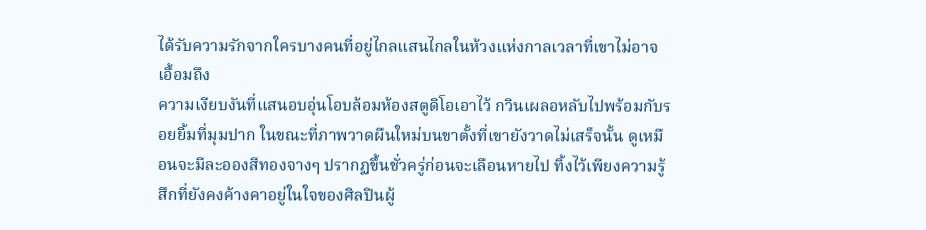ได้รับความรักจากใครบางคนที่อยู่ไกลแสนไกลในห้วงแห่งกาลเวลาที่เขาไม่อาจเอื้อมถึง
ความเงียบงันที่แสนอบอุ่นโอบล้อมห้องสตูดิโอเอาไว้ กวินเผลอหลับไปพร้อมกับรอยยิ้มที่มุมปาก ในขณะที่ภาพวาดผืนใหม่บนขาตั้งที่เขายังวาดไม่เสร็จนั้น ดูเหมือนจะมีละอองสีทองจางๆ ปรากฏขึ้นชั่วครู่ก่อนจะเลือนหายไป ทิ้งไว้เพียงความรู้สึกที่ยังคงค้างคาอยู่ในใจของศิลปินผู้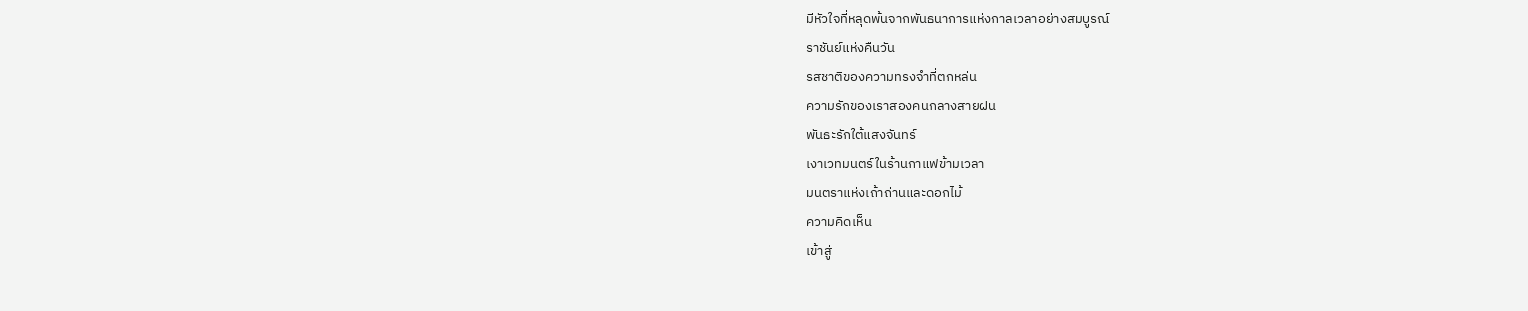มีหัวใจที่หลุดพ้นจากพันธนาการแห่งกาลเวลาอย่างสมบูรณ์
ราชันย์แห่งคืนวัน
รสชาติของความทรงจำที่ตกหล่น
ความรักของเราสองคนกลางสายฝน
พันธะรักใต้แสงจันทร์
เงาเวทมนตร์ในร้านกาแฟข้ามเวลา
มนตราแห่งเถ้าถ่านและดอกไม้
ความคิดเห็น
เข้าสู่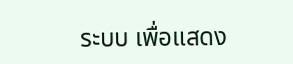ระบบ เพื่อแสดง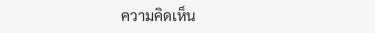ความคิดเห็น